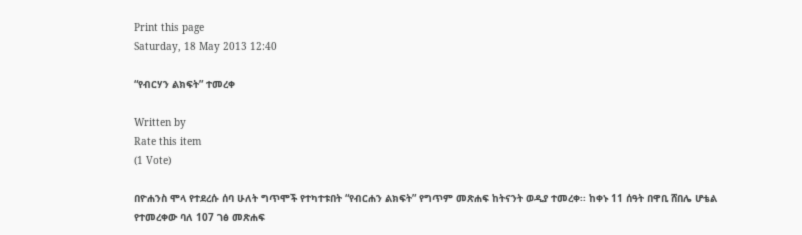Print this page
Saturday, 18 May 2013 12:40

“የብርሃን ልክፍት” ተመረቀ

Written by
Rate this item
(1 Vote)

በዮሐንስ ሞላ የተደረሱ ሰባ ሁለት ግጥሞች የተካተቱበት “የብርሐን ልክፍት” የግጥም መጽሐፍ ከትናንት ወዲያ ተመረቀ፡፡ ከቀኑ 11 ሰዓት በዋቢ ሸበሌ ሆቴል የተመረቀው ባለ 107 ገፅ መጽሐፍ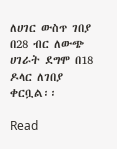ለሀገር ውስጥ ገበያ በ28 ብር ለውጭ ሀገራት ደግሞ በ18 ዶላር ለገበያ ቀርቧል፡፡

Read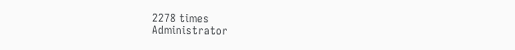2278 times
Administrator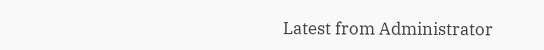Latest from Administrator